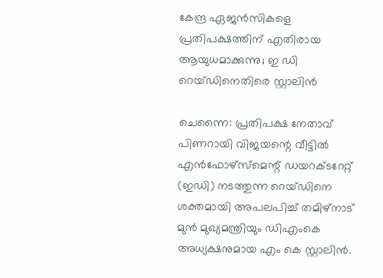കേന്ദ്ര ഏജൻസികളെ പ്രതിപക്ഷത്തിന് എതിരായ ആയുധമാക്കുന്നു; ഇ ഡി റെയ്ഡിനെതിരെ സ്റ്റാലിൻ

ചെന്നൈ: പ്രതിപക്ഷ നേതാവ് പിണറായി വിജയന്റെ വീട്ടിൽ എൻഫോഴ്സ്മെന്റ് ഡയറക്ടറേറ്റ് (ഇഡി) നടത്തുന്ന റെയ്ഡിനെ ശക്തമായി അപലപിച്ച് തമിഴ്നാട് മുൻ മുഖ്യമന്ത്രിയും ഡിഎംകെ അധ്യക്ഷനുമായ എം കെ സ്റ്റാലിൻ.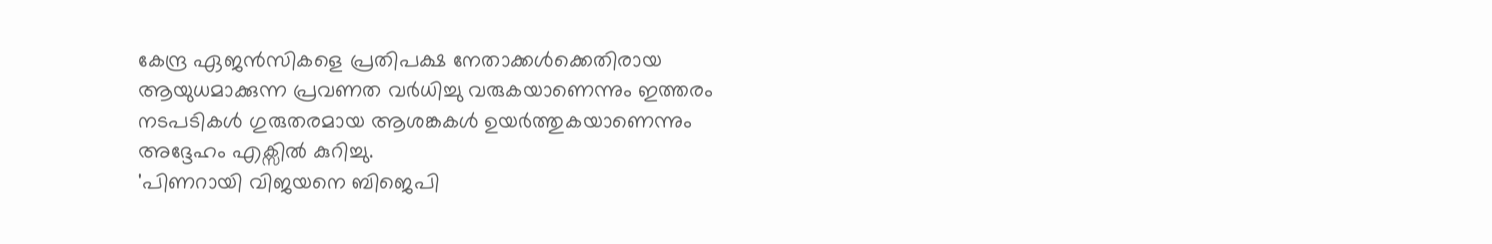കേന്ദ്ര ഏജൻസികളെ പ്രതിപക്ഷ നേതാക്കൾക്കെതിരായ ആയുധമാക്കുന്ന പ്രവണത വർധിച്ചു വരുകയാണെന്നും ഇത്തരം നടപടികൾ ഗുരുതരമായ ആശങ്കകൾ ഉയർത്തുകയാണെന്നും അദ്ദേഹം എക്സിൽ കുറിച്ചു.
'പിണറായി വിജയനെ ബിജെപി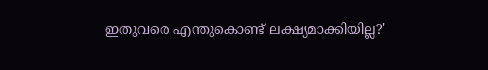ഇതുവരെ എന്തുകൊണ്ട് ലക്ഷ്യമാക്കിയില്ല?'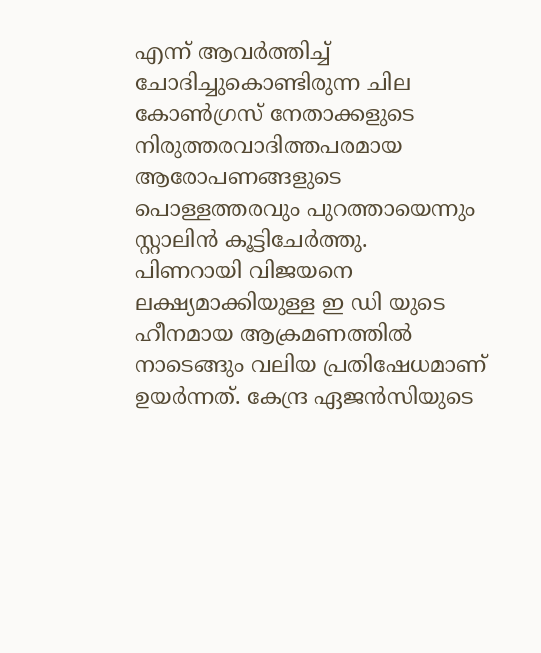എന്ന് ആവർത്തിച്ച് ചോദിച്ചുകൊണ്ടിരുന്ന ചില കോൺഗ്രസ് നേതാക്കളുടെ നിരുത്തരവാദിത്തപരമായ ആരോപണങ്ങളുടെ പൊള്ളത്തരവും പുറത്തായെന്നും സ്റ്റാലിൻ കൂട്ടിചേർത്തു.
പിണറായി വിജയനെ ലക്ഷ്യമാക്കിയുള്ള ഇ ഡി യുടെ ഹീനമായ ആക്രമണത്തിൽ നാടെങ്ങും വലിയ പ്രതിഷേധമാണ് ഉയർന്നത്. കേന്ദ്ര ഏജൻസിയുടെ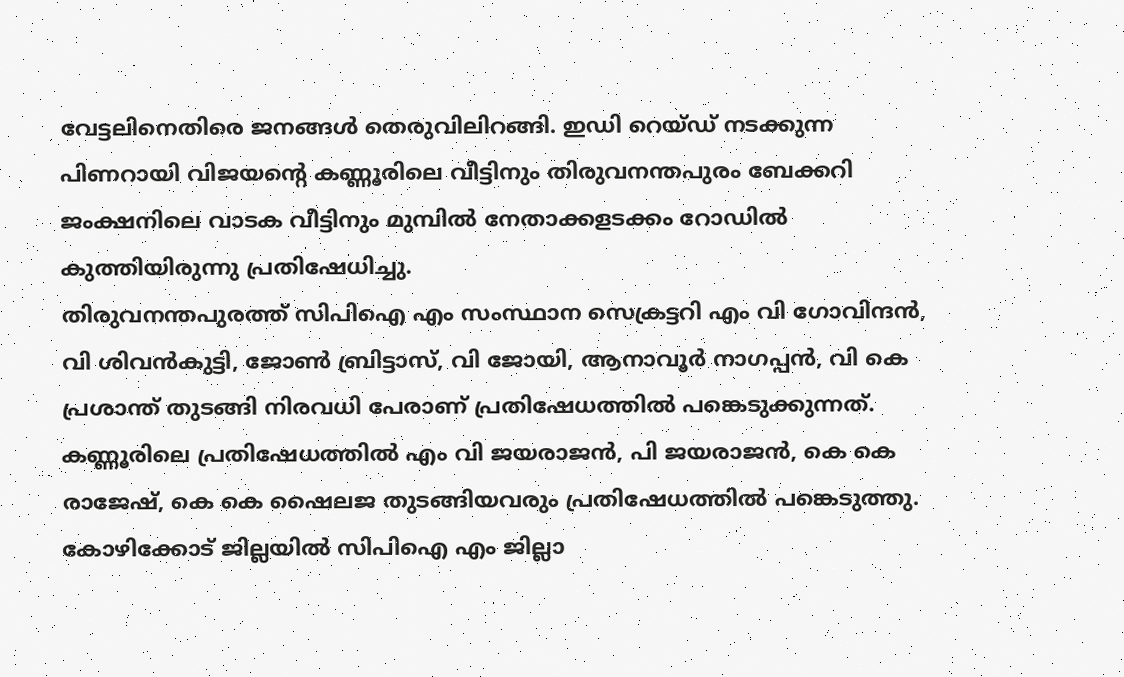വേട്ടലിനെതിരെ ജനങ്ങൾ തെരുവിലിറങ്ങി. ഇഡി റെയ്ഡ് നടക്കുന്ന പിണറായി വിജയന്റെ കണ്ണൂരിലെ വീട്ടിനും തിരുവനന്തപുരം ബേക്കറി ജംക്ഷനിലെ വാടക വീട്ടിനും മുമ്പിൽ നേതാക്കളടക്കം റോഡിൽ കുത്തിയിരുന്നു പ്രതിഷേധിച്ചു.
തിരുവനന്തപുരത്ത് സിപിഐ എം സംസ്ഥാന സെക്രട്ടറി എം വി ഗോവിന്ദൻ, വി ശിവൻകുട്ടി, ജോൺ ബ്രിട്ടാസ്, വി ജോയി, ആനാവൂർ നാഗപ്പൻ, വി കെ പ്രശാന്ത് തുടങ്ങി നിരവധി പേരാണ് പ്രതിഷേധത്തിൽ പങ്കെടുക്കുന്നത്. കണ്ണൂരിലെ പ്രതിഷേധത്തിൽ എം വി ജയരാജൻ, പി ജയരാജൻ, കെ കെ രാജേഷ്, കെ കെ ഷൈലജ തുടങ്ങിയവരും പ്രതിഷേധത്തിൽ പങ്കെടുത്തു. കോഴിക്കോട് ജില്ലയിൽ സിപിഐ എം ജില്ലാ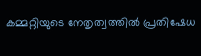കമ്മറ്റിയുടെ നേതൃത്വത്തിൽ പ്രതിഷേധ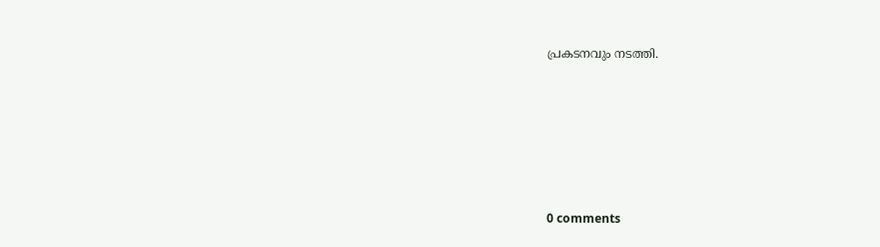പ്രകടനവും നടത്തി.










0 comments